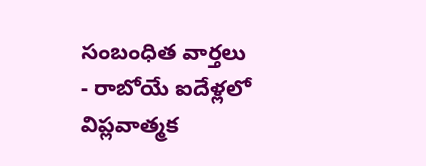సంబంధిత వార్తలు
- రాబోయే ఐదేళ్లలో విప్లవాత్మక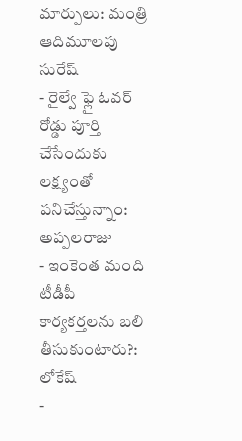మార్పులు: మంత్రి ఆదిమూలపు సురేష్
- రైల్వే ఫ్లై ఓవర్ రోడ్డు పూర్తి చేసేందుకు లక్ష్యంతో పనిచేస్తున్నాం: అప్పలరాజు
- ఇంకెంత మంది టీడీపీ కార్యకర్తలను బలి తీసుకుంటారు?: లోకేష్
-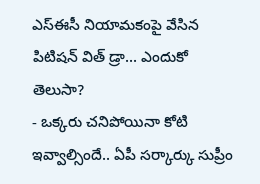ఎస్ఈసీ నియామకంపై వేసిన పిటిషన్ విత్ డ్రా... ఎందుకో తెలుసా?
- ఒక్కరు చనిపోయినా కోటి ఇవ్వాల్సిందే.. ఏపీ సర్కార్కు సుప్రీం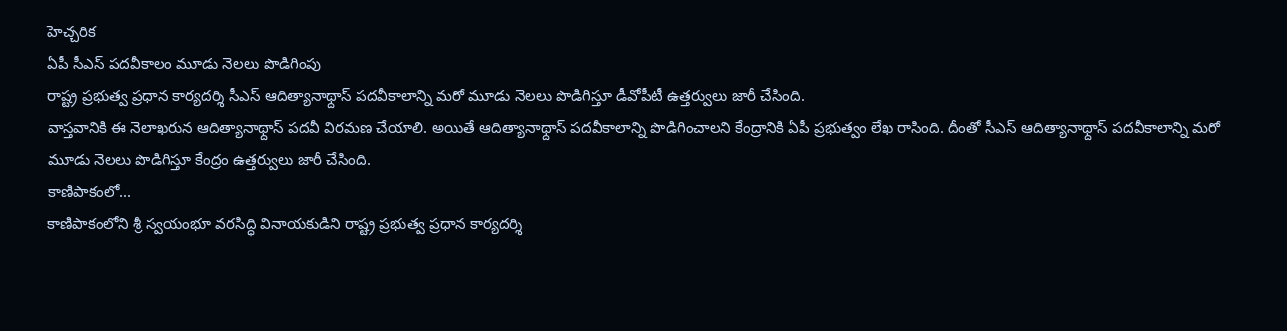హెచ్చరిక
ఏపీ సీఎస్ పదవీకాలం మూడు నెలలు పొడిగింపు
రాష్ట్ర ప్రభుత్వ ప్రధాన కార్యదర్శి సీఎస్ ఆదిత్యానాథ్దాస్ పదవీకాలాన్ని మరో మూడు నెలలు పొడిగిస్తూ డీవోపీటీ ఉత్తర్వులు జారీ చేసింది.
వాస్తవానికి ఈ నెలాఖరున ఆదిత్యానాథ్దాస్ పదవీ విరమణ చేయాలి. అయితే ఆదిత్యానాథ్దాస్ పదవీకాలాన్ని పొడిగించాలని కేంద్రానికి ఏపీ ప్రభుత్వం లేఖ రాసింది. దీంతో సీఎస్ ఆదిత్యానాథ్దాస్ పదవీకాలాన్ని మరో మూడు నెలలు పొడిగిస్తూ కేంద్రం ఉత్తర్వులు జారీ చేసింది.
కాణిపాకంలో...
కాణిపాకంలోని శ్రీ స్వయంభూ వరసిద్ధి వినాయకుడిని రాష్ట్ర ప్రభుత్వ ప్రధాన కార్యదర్శి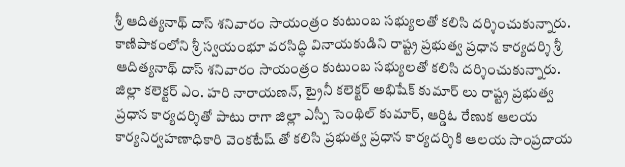శ్రీ ఆదిత్యనాథ్ దాస్ శనివారం సాయంత్రం కుటుంబ సభ్యులతో కలిసి దర్శించుకున్నారు.
కాణిపాకంలోని శ్రీ స్వయంభూ వరసిద్ధి వినాయకుడిని రాష్ట్ర ప్రభుత్వ ప్రధాన కార్యదర్శి శ్రీ ఆదిత్యనాథ్ దాస్ శనివారం సాయంత్రం కుటుంబ సభ్యులతో కలిసి దర్శించుకున్నారు.
జిల్లా కలెక్టర్ ఎం. హరి నారాయణన్, ట్రైనీ కలెక్టర్ అభిషేక్ కుమార్ లు రాష్ట్ర ప్రభుత్వ ప్రధాన కార్యదర్శితో పాటు రాగా జిల్లా ఎస్పీ సెంథిల్ కుమార్, ఆర్డిఓ రేణుక ఆలయ కార్యనిర్వహణాధికారి వెంకటేష్ తో కలిసి ప్రభుత్వ ప్రధాన కార్యదర్శికి ఆలయ సాంప్రదాయ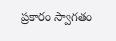ప్రకారం స్వాగతం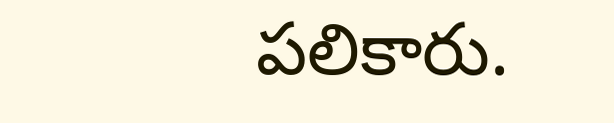పలికారు.